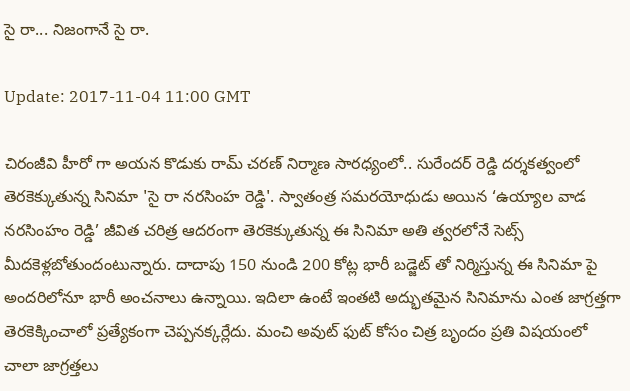సై రా... నిజంగానే సై రా.

Update: 2017-11-04 11:00 GMT

చిరంజీవి హీరో గా అయన కొడుకు రామ్ చరణ్ నిర్మాణ సారధ్యంలో.. సురేందర్ రెడ్డి దర్శకత్వంలో తెరకెక్కుతున్న సినిమా 'సై రా నరసింహ రెడ్డి'. స్వాతంత్ర సమరయోధుడు అయిన ‘ఉయ్యాల వాడ నరసింహం రెడ్డి’ జీవిత చరిత్ర ఆదరంగా తెరకెక్కుతున్న ఈ సినిమా అతి త్వరలోనే సెట్స్ మీదకెళ్లబోతుందంటున్నారు. దాదాపు 150 నుండి 200 కోట్ల భారీ బడ్జెట్ తో నిర్మిస్తున్న ఈ సినిమా పై అందరిలోనూ భారీ అంచనాలు ఉన్నాయి. ఇదిలా ఉంటే ఇంతటి అద్భుతమైన సినిమాను ఎంత జాగ్రత్తగా తెరకెక్కించాలో ప్రత్యేకంగా చెప్పనక్కర్లేదు. మంచి అవుట్ ఫుట్ కోసం చిత్ర బృందం ప్రతి విషయంలో చాలా జాగ్రత్తలు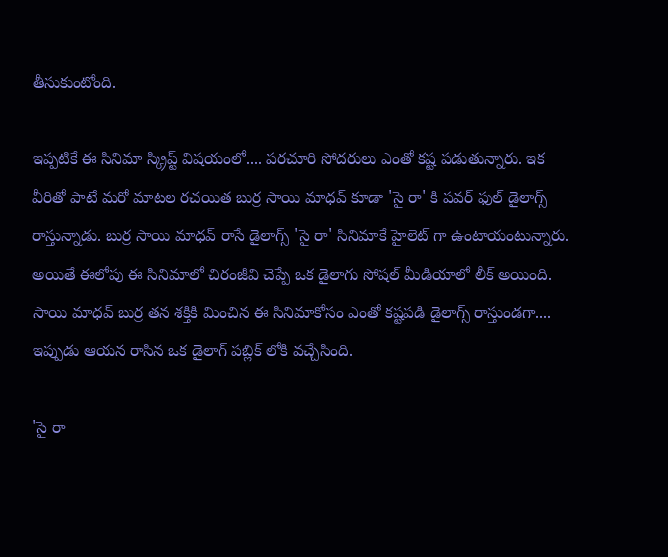తీసుకుంటోంది.

ఇప్పటికే ఈ సినిమా స్క్రిప్ట్ విషయంలో.... పరచూరి సోదరులు ఎంతో కష్ట పడుతున్నారు. ఇక వీరితో పాటే మరో మాటల రచయిత బుర్ర సాయి మాధవ్ కూడా 'సై రా' కి పవర్ ఫుల్ డైలాగ్స్ రాస్తున్నాడు. బుర్ర సాయి మాధవ్ రాసే డైలాగ్స్ 'సై రా' సినిమాకే హైలెట్ గా ఉంటాయంటున్నారు. అయితే ఈలోపు ఈ సినిమాలో చిరంజీవి చెప్పే ఒక డైలాగు సోషల్ మీడియాలో లీక్‌ అయింది. సాయి మాధవ్ బుర్ర తన శక్తికి మించిన ఈ సినిమాకోసం ఎంతో కష్టపడి డైలాగ్స్ రాస్తుండగా.... ఇప్పుడు ఆయన రాసిన ఒక డైలాగ్ పబ్లిక్ లోకి వచ్చేసింది.

'సై రా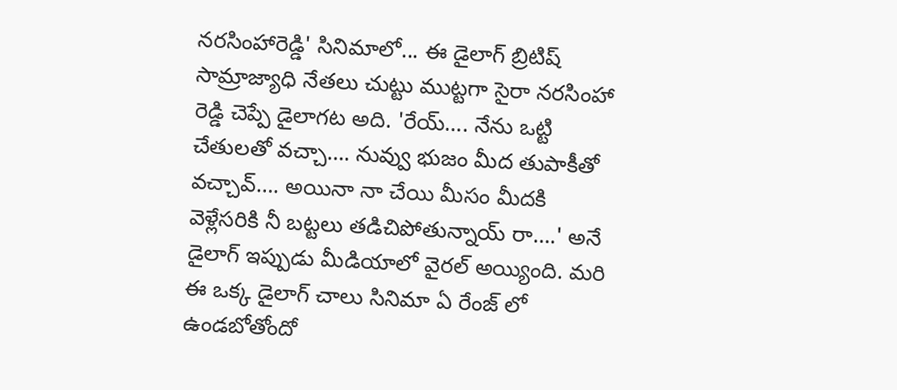నరసింహారెడ్డి' సినిమాలో... ఈ డైలాగ్ బ్రిటిష్ సామ్రాజ్యాధి నేతలు చుట్టు ముట్టగా సైరా నరసింహా రెడ్డి చెప్పే డైలాగట అది. 'రేయ్…. నేను ఒట్టి చేతులతో వచ్చా…. నువ్వు భుజం మీద తుపాకీతో వచ్చావ్…. అయినా నా చేయి మీసం మీదకి వెళ్లేసరికి నీ బట్టలు తడిచిపోతున్నాయ్ రా….' అనే డైలాగ్ ఇప్పుడు మీడియాలో వైరల్ అయ్యింది. మరి ఈ ఒక్క డైలాగ్ చాలు సినిమా ఏ రేంజ్ లో ఉండబోతోందో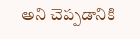అని చెప్పడానికి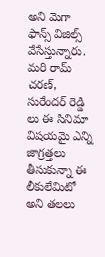అని మెగా ఫాన్స్ విజిల్స్ వేసేస్తున్నారు. మరి రామ్ చరణ్, సురేందర్ రెడ్డి లు ఈ సినిమా విషయమై ఎన్ని జాగ్రత్తలు తీసుకున్నా ఈ లీకులేమిటో అని తలలు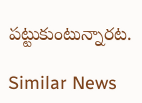పట్టుకుంటున్నారట.

Similar News